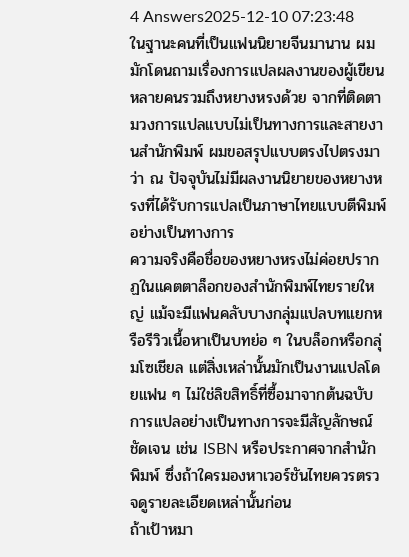4 Answers2025-12-10 07:23:48
ในฐานะคนที่เป็นแฟนนิยายจีนมานาน ผมมักโดนถามเรื่องการแปลผลงานของผู้เขียนหลายคนรวมถึงหยางหรงด้วย จากที่ติดตามวงการแปลแบบไม่เป็นทางการและสายงานสำนักพิมพ์ ผมขอสรุปแบบตรงไปตรงมาว่า ณ ปัจจุบันไม่มีผลงานนิยายของหยางหรงที่ได้รับการแปลเป็นภาษาไทยแบบตีพิมพ์อย่างเป็นทางการ
ความจริงคือชื่อของหยางหรงไม่ค่อยปรากฏในแคตตาล็อกของสำนักพิมพ์ไทยรายใหญ่ แม้จะมีแฟนคลับบางกลุ่มแปลบทแยกหรือรีวิวเนื้อหาเป็นบทย่อ ๆ ในบล็อกหรือกลุ่มโซเชียล แต่สิ่งเหล่านั้นมักเป็นงานแปลโดยแฟน ๆ ไม่ใช่ลิขสิทธิ์ที่ซื้อมาจากต้นฉบับ การแปลอย่างเป็นทางการจะมีสัญลักษณ์ชัดเจน เช่น ISBN หรือประกาศจากสำนักพิมพ์ ซึ่งถ้าใครมองหาเวอร์ชันไทยควรตรวจดูรายละเอียดเหล่านั้นก่อน
ถ้าเป้าหมา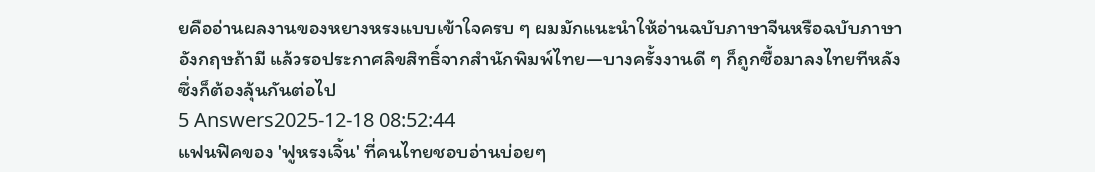ยคืออ่านผลงานของหยางหรงแบบเข้าใจครบ ๆ ผมมักแนะนำให้อ่านฉบับภาษาจีนหรือฉบับภาษาอังกฤษถ้ามี แล้วรอประกาศลิขสิทธิ์จากสำนักพิมพ์ไทย—บางครั้งงานดี ๆ ก็ถูกซื้อมาลงไทยทีหลัง ซึ่งก็ต้องลุ้นกันต่อไป
5 Answers2025-12-18 08:52:44
แฟนฟิคของ 'ฟูหรงเจิ้น' ที่คนไทยชอบอ่านบ่อยๆ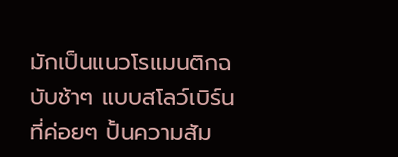มักเป็นแนวโรแมนติกฉบับช้าๆ แบบสโลว์เบิร์นที่ค่อยๆ ปั้นความสัม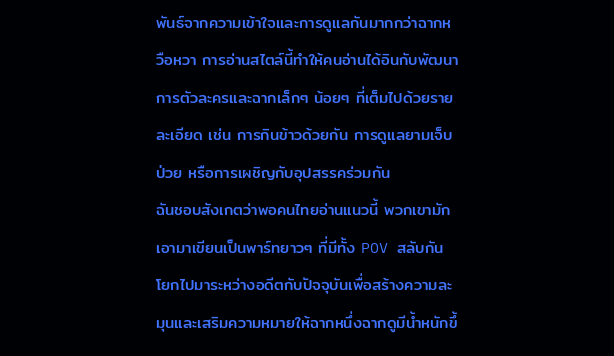พันธ์จากความเข้าใจและการดูแลกันมากกว่าฉากหวือหวา การอ่านสไตล์นี้ทำให้คนอ่านได้อินกับพัฒนาการตัวละครและฉากเล็กๆ น้อยๆ ที่เต็มไปด้วยรายละเอียด เช่น การกินข้าวด้วยกัน การดูแลยามเจ็บป่วย หรือการเผชิญกับอุปสรรคร่วมกัน
ฉันชอบสังเกตว่าพอคนไทยอ่านแนวนี้ พวกเขามักเอามาเขียนเป็นพาร์ทยาวๆ ที่มีทั้ง POV สลับกัน โยกไปมาระหว่างอดีตกับปัจจุบันเพื่อสร้างความละมุนและเสริมความหมายให้ฉากหนึ่งฉากดูมีน้ำหนักขึ้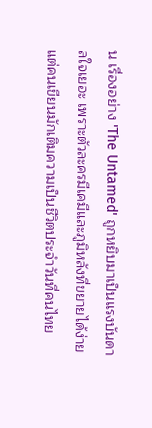น เรื่องอย่าง 'The Untamed' ถูกหยิบมาเป็นแรงบันดาลใจเยอะ เพราะตัวละครมีเคมีและภูมิหลังที่ขยายได้ง่าย แต่คนเขียนมักเติมความเป็นชีวิตประจำวันที่คนไทย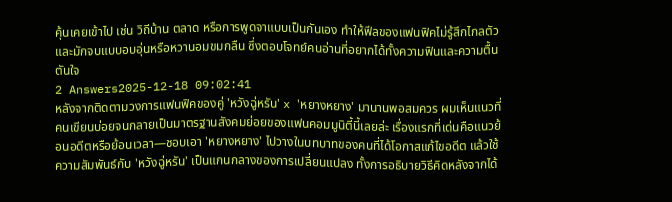คุ้นเคยเข้าไป เช่น วิถีบ้าน ตลาด หรือการพูดจาแบบเป็นกันเอง ทำให้ฟีลของแฟนฟิคไม่รู้สึกไกลตัว และมักจบแบบอบอุ่นหรือหวานอมขมกลืน ซึ่งตอบโจทย์คนอ่านที่อยากได้ทั้งความฟินและความตื้นตันใจ
2 Answers2025-12-18 09:02:41
หลังจากติดตามวงการแฟนฟิคของคู่ 'หวังฉู่หรัน' x 'หยางหยาง' มานานพอสมควร ผมเห็นแนวที่คนเขียนบ่อยจนกลายเป็นมาตรฐานสังคมย่อยของแฟนคอมมูนิตี้นี้เลยล่ะ เรื่องแรกที่เด่นคือแนวย้อนอดีตหรือย้อนเวลา—ชอบเอา 'หยางหยาง' ไปวางในบทบาทของคนที่ได้โอกาสแก้ไขอดีต แล้วใช้ความสัมพันธ์กับ 'หวังฉู่หรัน' เป็นแกนกลางของการเปลี่ยนแปลง ทั้งการอธิบายวิธีคิดหลังจากได้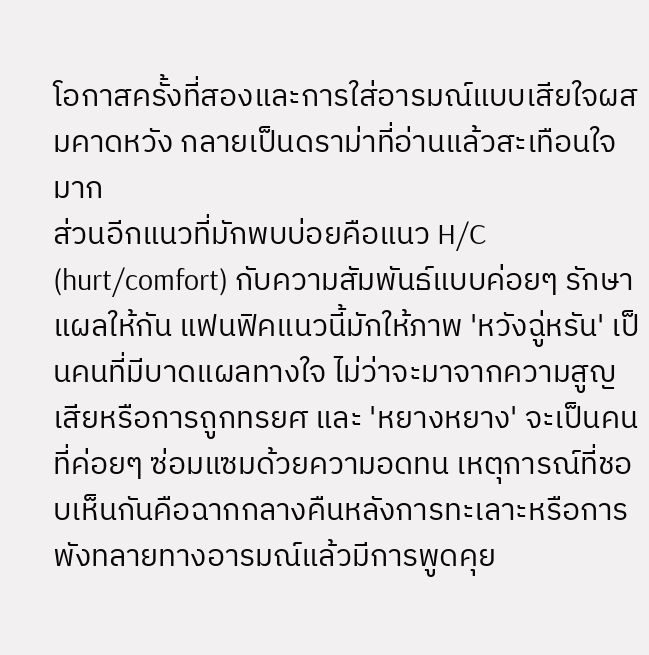โอกาสครั้งที่สองและการใส่อารมณ์แบบเสียใจผสมคาดหวัง กลายเป็นดราม่าที่อ่านแล้วสะเทือนใจมาก
ส่วนอีกแนวที่มักพบบ่อยคือแนว H/C (hurt/comfort) กับความสัมพันธ์แบบค่อยๆ รักษาแผลให้กัน แฟนฟิคแนวนี้มักให้ภาพ 'หวังฉู่หรัน' เป็นคนที่มีบาดแผลทางใจ ไม่ว่าจะมาจากความสูญเสียหรือการถูกทรยศ และ 'หยางหยาง' จะเป็นคนที่ค่อยๆ ซ่อมแซมด้วยความอดทน เหตุการณ์ที่ชอบเห็นกันคือฉากกลางคืนหลังการทะเลาะหรือการพังทลายทางอารมณ์แล้วมีการพูดคุย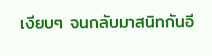เงียบๆ จนกลับมาสนิทกันอี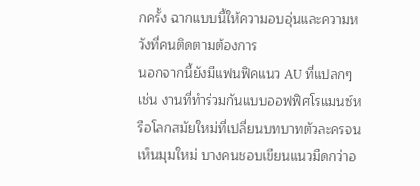กครั้ง ฉากแบบนี้ให้ความอบอุ่นและความหวังที่คนติดตามต้องการ
นอกจากนี้ยังมีแฟนฟิคแนว AU ที่แปลกๆ เช่น งานที่ทำร่วมกันแบบออฟฟิศโรแมนซ์หรือโลกสมัยใหม่ที่เปลี่ยนบทบาทตัวละครจนเห็นมุมใหม่ บางคนชอบเขียนแนวมืดกว่าอ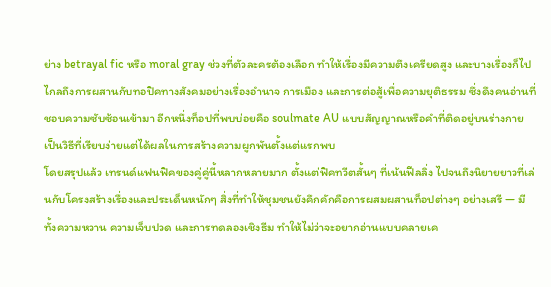ย่าง betrayal fic หรือ moral gray ช่วงที่ตัวละครต้องเลือก ทำให้เรื่องมีความตึงเครียดสูง และบางเรื่องก็ไปไกลถึงการผสานกับทอปิคทางสังคมอย่างเรื่องอำนาจ การเมือง และการต่อสู้เพื่อความยุติธรรม ซึ่งดึงคนอ่านที่ชอบความซับซ้อนเข้ามา อีกหนึ่งท็อปที่พบบ่อยคือ soulmate AU แบบสัญญาณหรือคำที่ติดอยู่บนร่างกาย เป็นวิธีที่เรียบง่ายแต่ได้ผลในการสร้างความผูกพันตั้งแต่แรกพบ
โดยสรุปแล้ว เทรนด์แฟนฟิคของคู่คู่นี้หลากหลายมาก ตั้งแต่ฟิคทวีตสั้นๆ ที่เน้นฟีลลิ่ง ไปจนถึงนิยายยาวที่เล่นกับโครงสร้างเรื่องและประเด็นหนักๆ สิ่งที่ทำให้ชุมชนยังคึกคักคือการผสมผสานท็อปต่างๆ อย่างเสรี — มีทั้งความหวาน ความเจ็บปวด และการทดลองเชิงธีม ทำให้ไม่ว่าจะอยากอ่านแบบคลายเค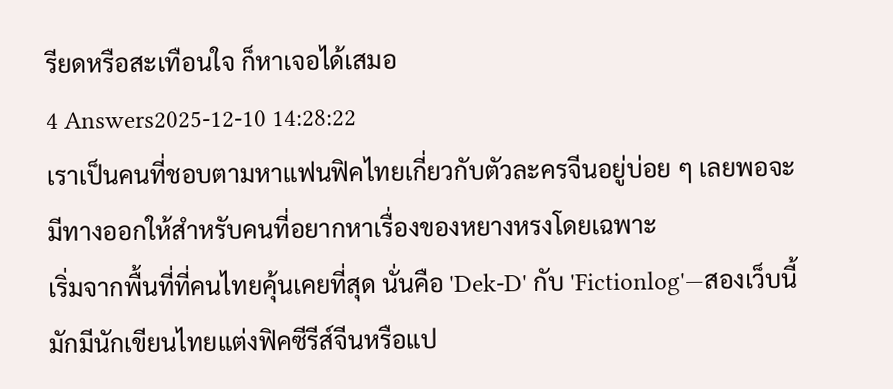รียดหรือสะเทือนใจ ก็หาเจอได้เสมอ
4 Answers2025-12-10 14:28:22
เราเป็นคนที่ชอบตามหาแฟนฟิคไทยเกี่ยวกับตัวละครจีนอยู่บ่อย ๆ เลยพอจะมีทางออกให้สำหรับคนที่อยากหาเรื่องของหยางหรงโดยเฉพาะ
เริ่มจากพื้นที่ที่คนไทยคุ้นเคยที่สุด นั่นคือ 'Dek-D' กับ 'Fictionlog'—สองเว็บนี้มักมีนักเขียนไทยแต่งฟิคซีรีส์จีนหรือแป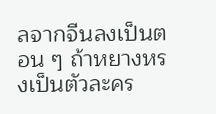ลจากจีนลงเป็นตอน ๆ ถ้าหยางหรงเป็นตัวละคร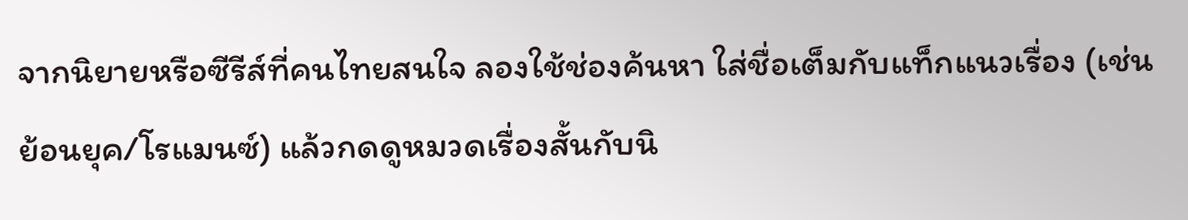จากนิยายหรือซีรีส์ที่คนไทยสนใจ ลองใช้ช่องค้นหา ใส่ชื่อเต็มกับแท็กแนวเรื่อง (เช่น ย้อนยุค/โรแมนซ์) แล้วกดดูหมวดเรื่องสั้นกับนิ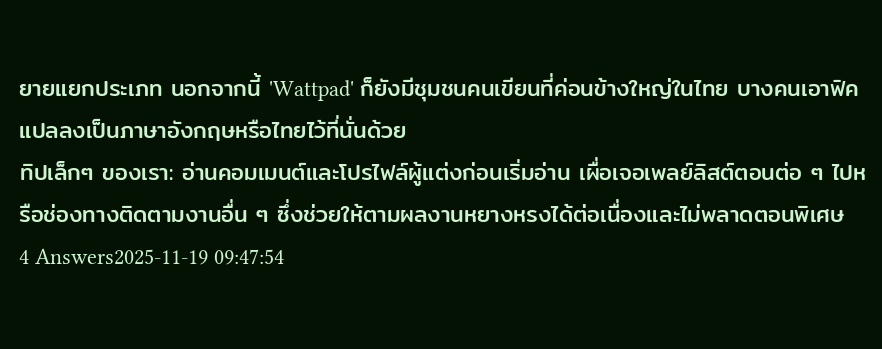ยายแยกประเภท นอกจากนี้ 'Wattpad' ก็ยังมีชุมชนคนเขียนที่ค่อนข้างใหญ่ในไทย บางคนเอาฟิคแปลลงเป็นภาษาอังกฤษหรือไทยไว้ที่นั่นด้วย
ทิปเล็กๆ ของเรา: อ่านคอมเมนต์และโปรไฟล์ผู้แต่งก่อนเริ่มอ่าน เผื่อเจอเพลย์ลิสต์ตอนต่อ ๆ ไปหรือช่องทางติดตามงานอื่น ๆ ซึ่งช่วยให้ตามผลงานหยางหรงได้ต่อเนื่องและไม่พลาดตอนพิเศษ
4 Answers2025-11-19 09:47:54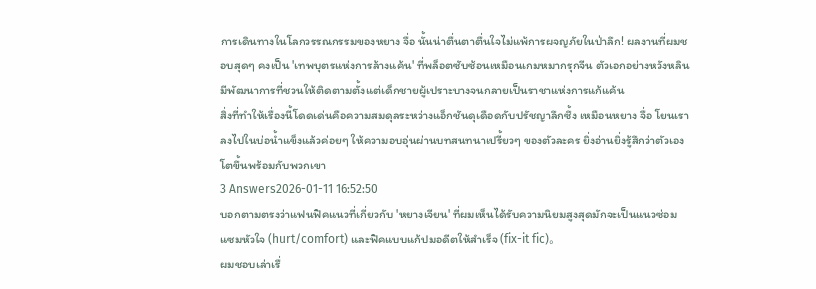การเดินทางในโลกวรรณกรรมของหยาง จื่อ นั้นน่าตื่นตาตื่นใจไม่แพ้การผจญภัยในป่าลึก! ผลงานที่ผมชอบสุดๆ คงเป็น 'เทพบุตรแห่งการล้างแค้น' ที่พล็อตซับซ้อนเหมือนเกมหมากรุกจีน ตัวเอกอย่างหวังหลินมีพัฒนาการที่ชวนให้ติดตามตั้งแต่เด็กชายผู้เปราะบางจนกลายเป็นราชาแห่งการแก้แค้น
สิ่งที่ทำให้เรื่องนี้โดดเด่นคือความสมดุลระหว่างแอ็กชันดุเดือดกับปรัชญาลึกซึ้ง เหมือนหยาง จื่อ โยนเราลงไปในบ่อน้ำแข็งแล้วค่อยๆ ให้ความอบอุ่นผ่านบทสนทนาเปรี้ยวๆ ของตัวละคร ยิ่งอ่านยิ่งรู้สึกว่าตัวเองโตขึ้นพร้อมกับพวกเขา
3 Answers2026-01-11 16:52:50
บอกตามตรงว่าแฟนฟิคแนวที่เกี่ยวกับ 'หยางเจียน' ที่ผมเห็นได้รับความนิยมสูงสุดมักจะเป็นแนวซ่อมแซมหัวใจ (hurt/comfort) และฟิคแบบแก้ปมอดีตให้สำเร็จ (fix-it fic)。
ผมชอบเล่าเรื่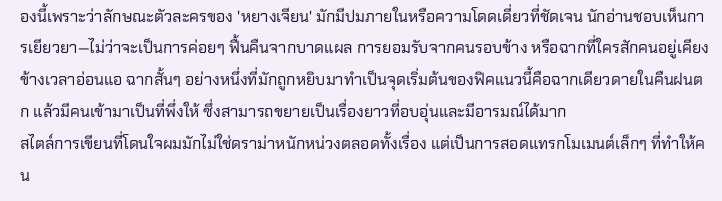องนี้เพราะว่าลักษณะตัวละครของ 'หยางเจียน' มักมีปมภายในหรือความโดดเดี่ยวที่ชัดเจน นักอ่านชอบเห็นการเยียวยา—ไม่ว่าจะเป็นการค่อยๆ ฟื้นคืนจากบาดแผล การยอมรับจากคนรอบข้าง หรือฉากที่ใครสักคนอยู่เคียงข้างเวลาอ่อนแอ ฉากสั้นๆ อย่างหนึ่งที่มักถูกหยิบมาทำเป็นจุดเริ่มต้นของฟิคแนวนี้คือฉากเดียวดายในคืนฝนตก แล้วมีคนเข้ามาเป็นที่พึ่งให้ ซึ่งสามารถขยายเป็นเรื่องยาวที่อบอุ่นและมีอารมณ์ได้มาก
สไตล์การเขียนที่โดนใจผมมักไม่ใช่ดราม่าหนักหน่วงตลอดทั้งเรื่อง แต่เป็นการสอดแทรกโมเมนต์เล็กๆ ที่ทำให้คน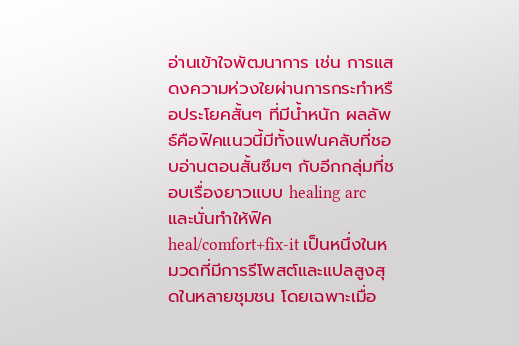อ่านเข้าใจพัฒนาการ เช่น การแสดงความห่วงใยผ่านการกระทำหรือประโยคสั้นๆ ที่มีน้ำหนัก ผลลัพธ์คือฟิคแนวนี้มีทั้งแฟนคลับที่ชอบอ่านตอนสั้นซึมๆ กับอีกกลุ่มที่ชอบเรื่องยาวแบบ healing arc และนั่นทำให้ฟิค heal/comfort+fix-it เป็นหนึ่งในหมวดที่มีการรีโพสต์และแปลสูงสุดในหลายชุมชน โดยเฉพาะเมื่อ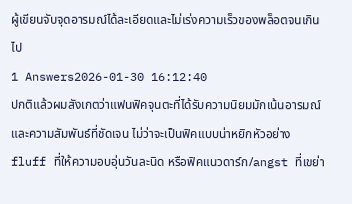ผู้เขียนจับจุดอารมณ์ได้ละเอียดและไม่เร่งความเร็วของพล็อตจนเกินไป
1 Answers2026-01-30 16:12:40
ปกติแล้วผมสังเกตว่าแฟนฟิคจุนตะที่ได้รับความนิยมมักเน้นอารมณ์และความสัมพันธ์ที่ชัดเจน ไม่ว่าจะเป็นฟิคแบบน่าหยิกหัวอย่าง fluff ที่ให้ความอบอุ่นวันละนิด หรือฟิคแนวดาร์ก/angst ที่เขย่า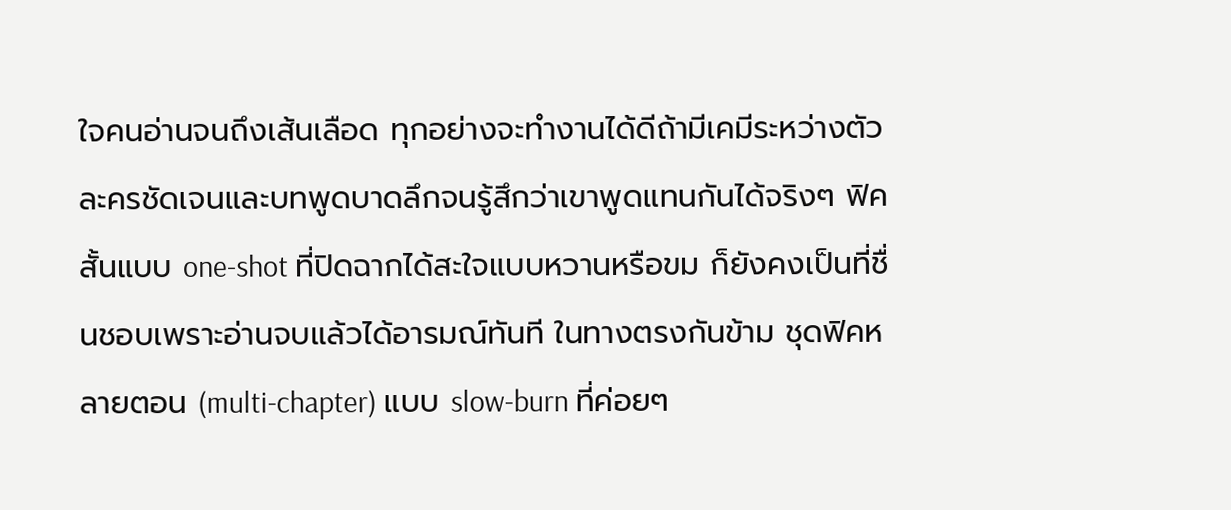ใจคนอ่านจนถึงเส้นเลือด ทุกอย่างจะทำงานได้ดีถ้ามีเคมีระหว่างตัวละครชัดเจนและบทพูดบาดลึกจนรู้สึกว่าเขาพูดแทนกันได้จริงๆ ฟิคสั้นแบบ one-shot ที่ปิดฉากได้สะใจแบบหวานหรือขม ก็ยังคงเป็นที่ชื่นชอบเพราะอ่านจบแล้วได้อารมณ์ทันที ในทางตรงกันข้าม ชุดฟิคหลายตอน (multi-chapter) แบบ slow-burn ที่ค่อยๆ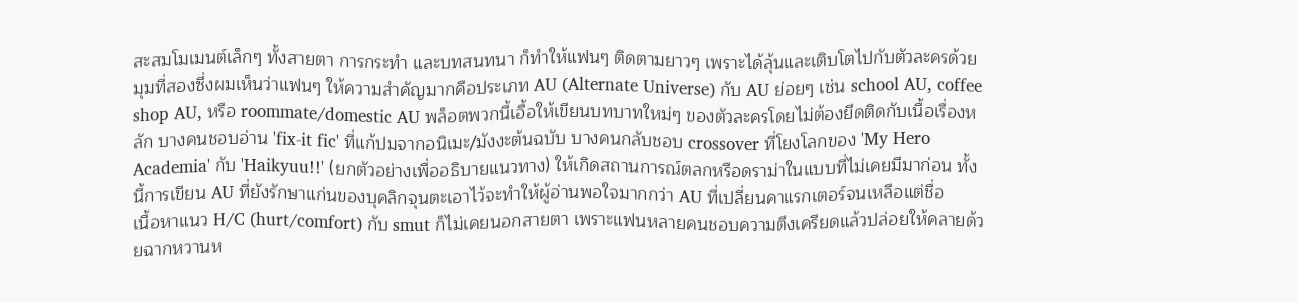สะสมโมเมนต์เล็กๆ ทั้งสายตา การกระทำ และบทสนทนา ก็ทำให้แฟนๆ ติดตามยาวๆ เพราะได้ลุ้นและเติบโตไปกับตัวละครด้วย
มุมที่สองซึ่งผมเห็นว่าแฟนๆ ให้ความสำคัญมากคือประเภท AU (Alternate Universe) กับ AU ย่อยๆ เช่น school AU, coffee shop AU, หรือ roommate/domestic AU พล็อตพวกนี้เอื้อให้เขียนบทบาทใหม่ๆ ของตัวละครโดยไม่ต้องยึดติดกับเนื้อเรื่องหลัก บางคนชอบอ่าน 'fix-it fic' ที่แก้ปมจากอนิเมะ/มังงะต้นฉบับ บางคนกลับชอบ crossover ที่โยงโลกของ 'My Hero Academia' กับ 'Haikyuu!!' (ยกตัวอย่างเพื่ออธิบายแนวทาง) ให้เกิดสถานการณ์ตลกหรือดราม่าในแบบที่ไม่เคยมีมาก่อน ทั้งนี้การเขียน AU ที่ยังรักษาแก่นของบุคลิกจุนตะเอาไว้จะทำให้ผู้อ่านพอใจมากกว่า AU ที่เปลี่ยนคาแรกเตอร์จนเหลือแต่ชื่อ
เนื้อหาแนว H/C (hurt/comfort) กับ smut ก็ไม่เคยนอกสายตา เพราะแฟนหลายคนชอบความตึงเครียดแล้วปล่อยให้คลายด้วยฉากหวานห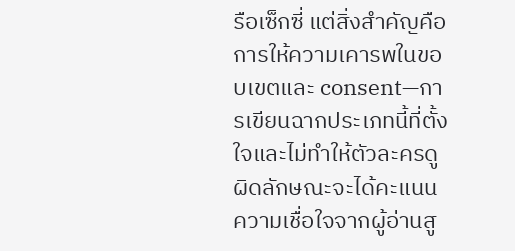รือเซ็กซี่ แต่สิ่งสำคัญคือการให้ความเคารพในขอบเขตและ consent—การเขียนฉากประเภทนี้ที่ตั้งใจและไม่ทำให้ตัวละครดูผิดลักษณะจะได้คะแนนความเชื่อใจจากผู้อ่านสู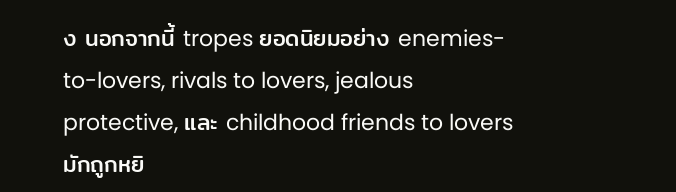ง นอกจากนี้ tropes ยอดนิยมอย่าง enemies-to-lovers, rivals to lovers, jealous protective, และ childhood friends to lovers มักถูกหยิ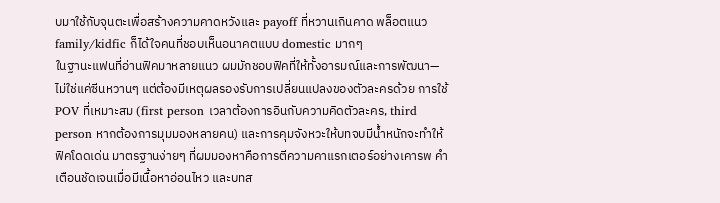บมาใช้กับจุนตะเพื่อสร้างความคาดหวังและ payoff ที่หวานเกินคาด พล็อตแนว family/kidfic ก็ได้ใจคนที่ชอบเห็นอนาคตแบบ domestic มากๆ
ในฐานะแฟนที่อ่านฟิคมาหลายแนว ผมมักชอบฟิคที่ให้ทั้งอารมณ์และการพัฒนา—ไม่ใช่แค่ซีนหวานๆ แต่ต้องมีเหตุผลรองรับการเปลี่ยนแปลงของตัวละครด้วย การใช้ POV ที่เหมาะสม (first person เวลาต้องการอินกับความคิดตัวละคร, third person หากต้องการมุมมองหลายคน) และการคุมจังหวะให้บทจบมีน้ำหนักจะทำให้ฟิคโดดเด่น มาตรฐานง่ายๆ ที่ผมมองหาคือการตีความคาแรกเตอร์อย่างเคารพ คำเตือนชัดเจนเมื่อมีเนื้อหาอ่อนไหว และบทส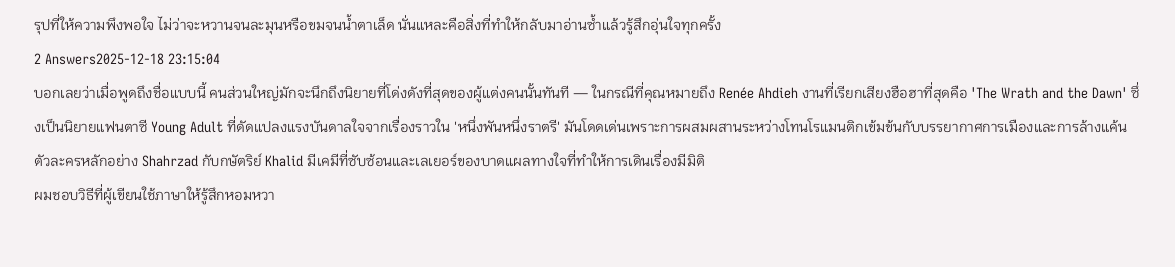รุปที่ให้ความพึงพอใจ ไม่ว่าจะหวานจนละมุนหรือขมจนน้ำตาเล็ด นั่นแหละคือสิ่งที่ทำให้กลับมาอ่านซ้ำแล้วรู้สึกอุ่นใจทุกครั้ง
2 Answers2025-12-18 23:15:04
บอกเลยว่าเมื่อพูดถึงชื่อแบบนี้ คนส่วนใหญ่มักจะนึกถึงนิยายที่โด่งดังที่สุดของผู้แต่งคนนั้นทันที — ในกรณีที่คุณหมายถึง Renée Ahdieh งานที่เรียกเสียงฮือฮาที่สุดคือ 'The Wrath and the Dawn' ซึ่งเป็นนิยายแฟนตาซี Young Adult ที่ดัดแปลงแรงบันดาลใจจากเรื่องราวใน 'หนึ่งพันหนึ่งราตรี' มันโดดเด่นเพราะการผสมผสานระหว่างโทนโรแมนติกเข้มข้นกับบรรยากาศการเมืองและการล้างแค้น ตัวละครหลักอย่าง Shahrzad กับกษัตริย์ Khalid มีเคมีที่ซับซ้อนและเลเยอร์ของบาดแผลทางใจที่ทำให้การเดินเรื่องมีมิติ
ผมชอบวิธีที่ผู้เขียนใช้ภาษาให้รู้สึกหอมหวา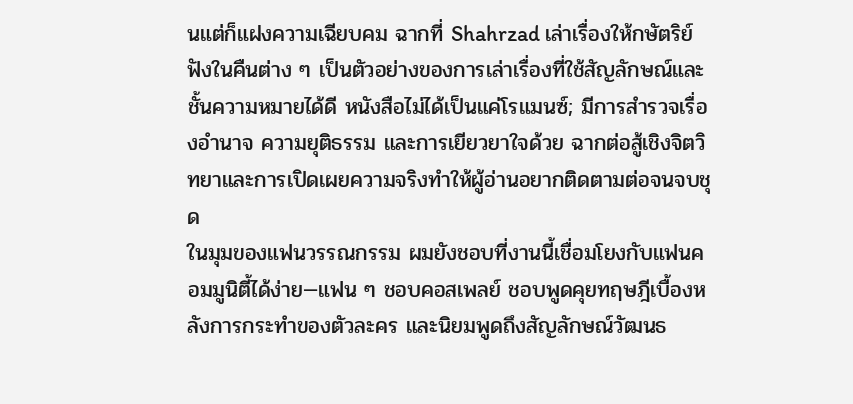นแต่ก็แฝงความเฉียบคม ฉากที่ Shahrzad เล่าเรื่องให้กษัตริย์ฟังในคืนต่าง ๆ เป็นตัวอย่างของการเล่าเรื่องที่ใช้สัญลักษณ์และชั้นความหมายได้ดี หนังสือไม่ได้เป็นแค่โรแมนซ์; มีการสำรวจเรื่องอำนาจ ความยุติธรรม และการเยียวยาใจด้วย ฉากต่อสู้เชิงจิตวิทยาและการเปิดเผยความจริงทำให้ผู้อ่านอยากติดตามต่อจนจบชุด
ในมุมของแฟนวรรณกรรม ผมยังชอบที่งานนี้เชื่อมโยงกับแฟนคอมมูนิตี้ได้ง่าย—แฟน ๆ ชอบคอสเพลย์ ชอบพูดคุยทฤษฎีเบื้องหลังการกระทำของตัวละคร และนิยมพูดถึงสัญลักษณ์วัฒนธ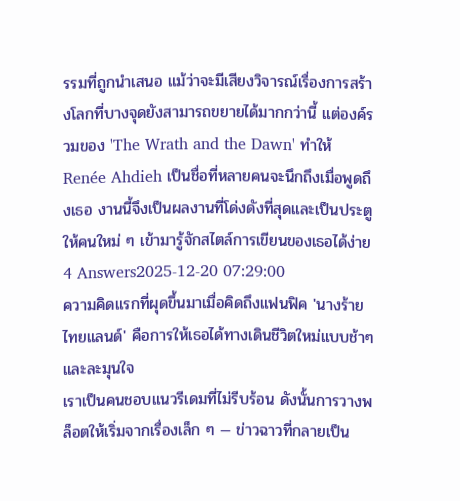รรมที่ถูกนำเสนอ แม้ว่าจะมีเสียงวิจารณ์เรื่องการสร้างโลกที่บางจุดยังสามารถขยายได้มากกว่านี้ แต่องค์รวมของ 'The Wrath and the Dawn' ทำให้ Renée Ahdieh เป็นชื่อที่หลายคนจะนึกถึงเมื่อพูดถึงเธอ งานนี้จึงเป็นผลงานที่โด่งดังที่สุดและเป็นประตูให้คนใหม่ ๆ เข้ามารู้จักสไตล์การเขียนของเธอได้ง่าย
4 Answers2025-12-20 07:29:00
ความคิดแรกที่ผุดขึ้นมาเมื่อคิดถึงแฟนฟิค 'นางร้ายไทยแลนด์' คือการให้เธอได้ทางเดินชีวิตใหม่แบบช้าๆ และละมุนใจ
เราเป็นคนชอบแนวรีเดมที่ไม่รีบร้อน ดังนั้นการวางพล็อตให้เริ่มจากเรื่องเล็ก ๆ — ข่าวฉาวที่กลายเป็น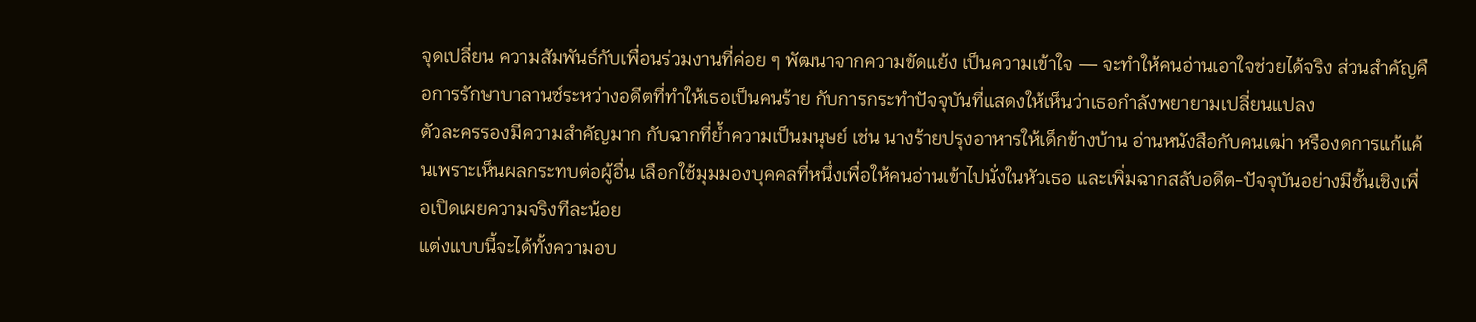จุดเปลี่ยน ความสัมพันธ์กับเพื่อนร่วมงานที่ค่อย ๆ พัฒนาจากความขัดแย้ง เป็นความเข้าใจ — จะทำให้คนอ่านเอาใจช่วยได้จริง ส่วนสำคัญคือการรักษาบาลานซ์ระหว่างอดีตที่ทำให้เธอเป็นคนร้าย กับการกระทำปัจจุบันที่แสดงให้เห็นว่าเธอกำลังพยายามเปลี่ยนแปลง
ตัวละครรองมีความสำคัญมาก กับฉากที่ย้ำความเป็นมนุษย์ เช่น นางร้ายปรุงอาหารให้เด็กข้างบ้าน อ่านหนังสือกับคนเฒ่า หรืองดการแก้แค้นเพราะเห็นผลกระทบต่อผู้อื่น เลือกใช้มุมมองบุคคลที่หนึ่งเพื่อให้คนอ่านเข้าไปนั่งในหัวเธอ และเพิ่มฉากสลับอดีต-ปัจจุบันอย่างมีชั้นเชิงเพื่อเปิดเผยความจริงทีละน้อย
แต่งแบบนี้จะได้ทั้งความอบ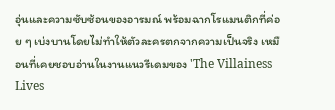อุ่นและความซับซ้อนของอารมณ์ พร้อมฉากโรแมนติกที่ค่อย ๆ เบ่งบานโดยไม่ทำให้ตัวละครตกจากความเป็นจริง เหมือนที่เคยชอบอ่านในงานแนวรีเดมของ 'The Villainess Lives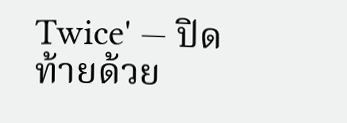Twice' — ปิดท้ายด้วย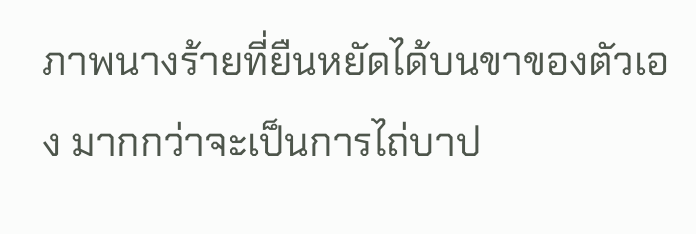ภาพนางร้ายที่ยืนหยัดได้บนขาของตัวเอง มากกว่าจะเป็นการไถ่บาป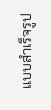แบบสำเร็จรูป